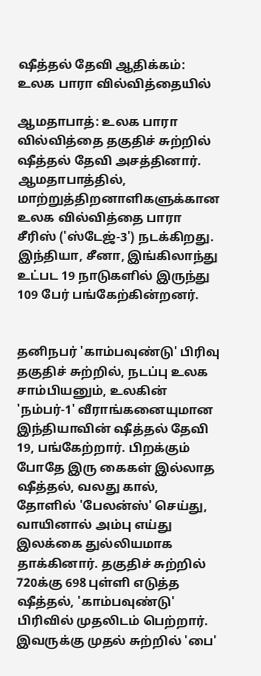ஷீத்தல் தேவி ஆதிக்கம்: உலக பாரா வில்வித்தையில்

ஆமதாபாத்: உலக பாரா வில்வித்தை தகுதிச் சுற்றில் ஷீத்தல் தேவி அசத்தினார்.
ஆமதாபாத்தில், மாற்றுத்திறனாளிகளுக்கான உலக வில்வித்தை பாரா சீரிஸ் ('ஸ்டேஜ்-3') நடக்கிறது. இந்தியா, சீனா, இங்கிலாந்து உட்பட 19 நாடுகளில் இருந்து 109 பேர் பங்கேற்கின்றனர்.


தனிநபர் 'காம்பவுண்டு' பிரிவு தகுதிச் சுற்றில், நடப்பு உலக சாம்பியனும், உலகின் 'நம்பர்-1' வீராங்கனையுமான இந்தியாவின் ஷீத்தல் தேவி 19, பங்கேற்றார். பிறக்கும் போதே இரு கைகள் இல்லாத ஷீத்தல், வலது கால், தோளில் 'பேலன்ஸ்' செய்து, வாயினால் அம்பு எய்து இலக்கை துல்லியமாக தாக்கினார். தகுதிச் சுற்றில் 720க்கு 698 புள்ளி எடுத்த ஷீத்தல், 'காம்பவுண்டு' பிரிவில் முதலிடம் பெற்றார். இவருக்கு முதல் சுற்றில் 'பை'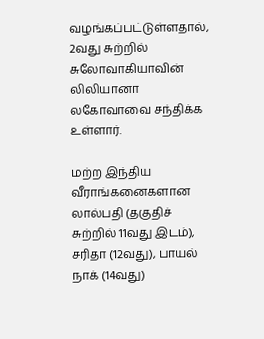வழங்கப்பட்டுள்ளதால், 2வது சுற்றில் சுலோவாகியாவின் லிலியானா லகோவாவை சந்திக்க உள்ளார்.

மற்ற இந்திய வீராங்கனைகளான லால்பதி (தகுதிச் சுற்றில் 11வது இடம்), சரிதா (12வது), பாயல் நாக் (14வது)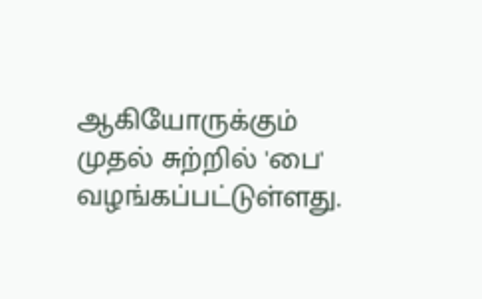ஆகியோருக்கும் முதல் சுற்றில் 'பை' வழங்கப்பட்டுள்ளது.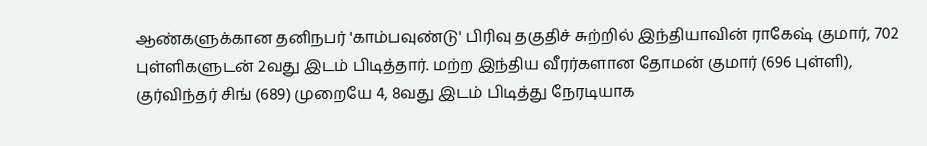ஆண்களுக்கான தனிநபர் 'காம்பவுண்டு' பிரிவு தகுதிச் சுற்றில் இந்தியாவின் ராகேஷ் குமார், 702 புள்ளிகளுடன் 2வது இடம் பிடித்தார். மற்ற இந்திய வீரர்களான தோமன் குமார் (696 புள்ளி), குர்விந்தர் சிங் (689) முறையே 4, 8வது இடம் பிடித்து நேரடியாக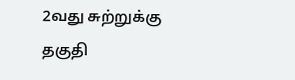2வது சுற்றுக்கு தகுதி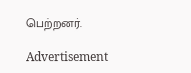பெற்றனர்.

Advertisement